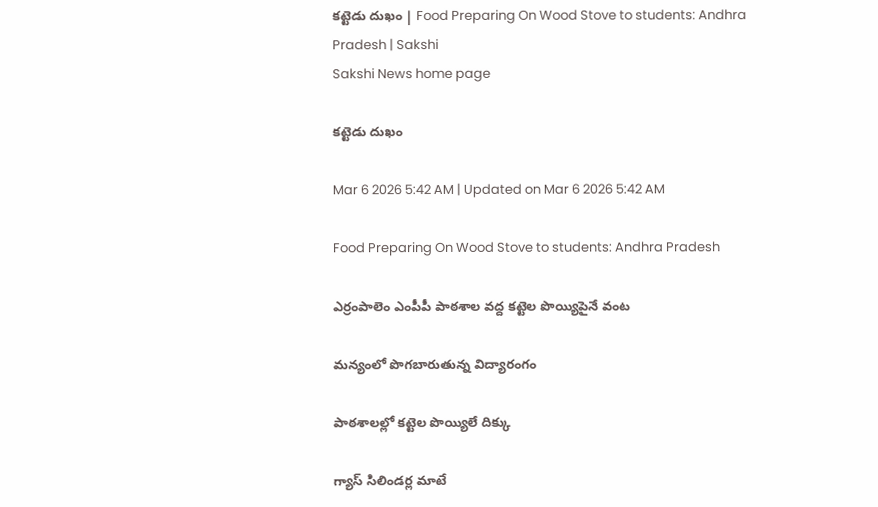కట్టెడు దుఖం | Food Preparing On Wood Stove to students: Andhra Pradesh | Sakshi
Sakshi News home page

కట్టెడు దుఖం

Mar 6 2026 5:42 AM | Updated on Mar 6 2026 5:42 AM

Food Preparing On Wood Stove to students: Andhra Pradesh

ఎర్రంపాలెం ఎంపీపీ పాఠశాల వద్ద కట్టెల పొయ్యిపైనే వంట

మన్యంలో పొగబారుతున్న విద్యారంగం

పాఠశాలల్లో కట్టెల పొయ్యిలే దిక్కు

గ్యాస్‌ సిలిండర్ల మాటే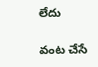లేదు

వంట చేసే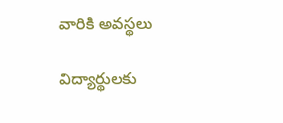వారికి అవస్థలు

విద్యార్థులకు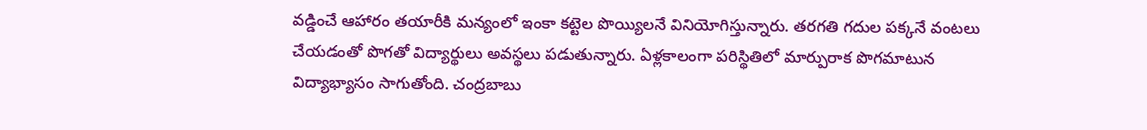వడ్డించే ఆహారం తయారీకి మన్యంలో ఇంకా కట్టెల పొయ్యిలనే వినియోగిస్తున్నారు. తరగతి గదుల పక్కనే వంటలు చేయడంతో పొగతో విద్యార్థులు అవస్థలు పడుతున్నారు. ఏళ్లకాలంగా పరిస్థితిలో మార్పురాక పొగమాటున విద్యాభ్యాసం సాగుతోంది. చంద్రబాబు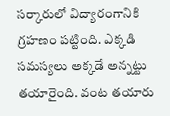సర్కారులో విద్యారంగానికి గ్రహణం పట్టింది. ఎక్కడి సమస్యలు అక్కడే అన్నట్టు తయారైంది. వంట తయారు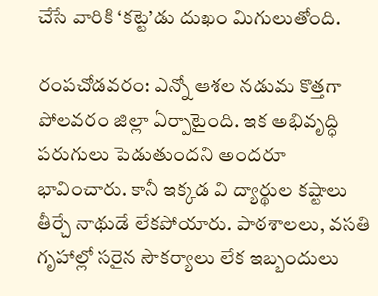చేసే వారికి ‘కట్టె’డు దుఖం మిగులుతోంది.

రంపచోడవరం: ఎన్నో ఆశల నడుమ కొత్తగా పోలవరం జిల్లా ఏర్పాటైంది. ఇక అభివృద్ధి పరుగులు పెడుతుందని అందరూ భావించారు. కానీ ఇక్కడ వి ద్యార్థుల కష్టాలు తీర్చే నాథుడే లేకపోయారు. పాఠశాలలు, వసతి గృహాల్లో సరైన సౌకర్యాలు లేక ఇబ్బందులు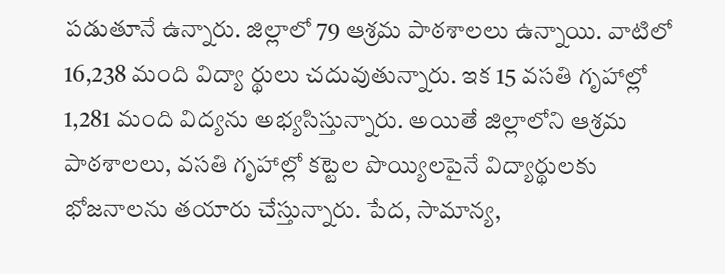పడుతూనే ఉన్నారు. జిల్లాలో 79 ఆశ్రమ పాఠశాలలు ఉన్నాయి. వాటిలో 16,238 మంది విద్యా ర్థులు చదువుతున్నారు. ఇక 15 వసతి గృహాల్లో 1,281 మంది విద్యను అభ్యసిస్తున్నారు. అయితే జిల్లాలోని ఆశ్రమ పాఠశాలలు, వసతి గృహాల్లో కట్టెల పొయ్యిలపైనే విద్యార్థులకు భోజనాలను తయారు చేస్తున్నారు. పేద, సామాన్య,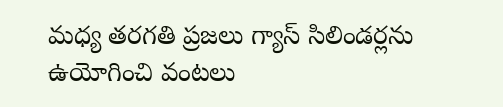మధ్య తరగతి ప్రజలు గ్యాస్‌ సిలిండర్లను ఉయోగించి వంటలు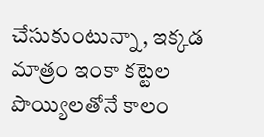చేసుకుంటున్నా, ఇక్కడ మాత్రం ఇంకా కట్టెల పొయ్యిలతోనే కాలం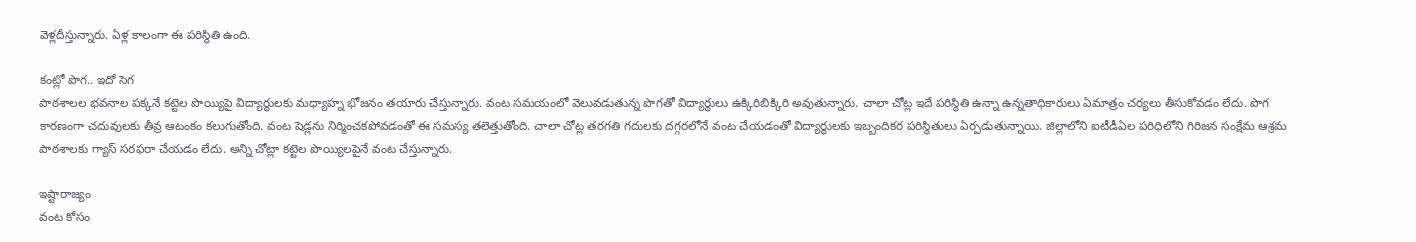వెళ్లదీస్తున్నారు. ఏళ్ల కాలంగా ఈ పరిస్థితి ఉంది.

కంట్లో పొగ.. ఇదో సెగ
పాఠశాలల భవనాల పక్కనే కట్టెల పొయ్యిపై విద్యార్థులకు మధ్యాహ్న భోజనం తయారు చేస్తున్నారు. వంట సమయంలో వెలువడుతున్న పొగతో విద్యార్థులు ఉక్కిరిబిక్కిరి అవుతున్నారు. చాలా చోట్ల ఇదే పరిస్థితి ఉన్నా ఉన్నతాధికారులు ఏమాత్రం చర్యలు తీసుకోవడం లేదు. పొగ కారణంగా చదువులకు తీవ్ర ఆటంకం కలుగుతోంది. వంట షెడ్లను నిర్మించకపోవడంతో ఈ సమస్య తలెత్తుతోంది. చాలా చోట్ల తరగతి గదులకు దగ్గరలోనే వంట చేయడంతో విద్యార్థులకు ఇబ్బందికర పరిస్థితులు ఏర్పడుతున్నాయి. జిల్లాలోని ఐటీడీఏల పరిధిలోని గిరిజన సంక్షేమ ఆశ్రమ పాఠశాలకు గ్యాస్‌ సరఫరా చేయడం లేదు. అన్ని చోట్లా కట్టెల పొయ్యిలపైనే వంట చేస్తున్నారు.

ఇష్టారాజ్యం
వంట కోసం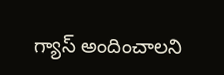గ్యాస్‌ అందించాలని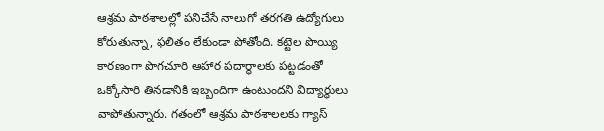ఆశ్రమ పాఠశాలల్లో పనిచేసే నాలుగో తరగతి ఉద్యోగులు  కోరుతున్నా, ఫలితం లేకుండా పోతోంది. కట్టెల పొయ్యి కారణంగా పొగచూరి ఆహార పదార్థాలకు పట్టడంతో ఒక్కోసారి తినడానికి ఇబ్బందిగా ఉంటుందని విద్యార్థులు వాపోతున్నారు. గతంలో ఆశ్రమ పాఠశాలలకు గ్యాస్‌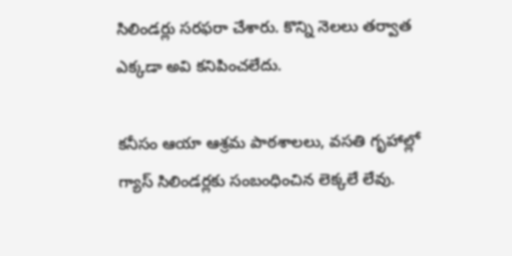సిలిండర్లు సరఫరా చేశారు. కొన్ని నెలలు తర్వాత ఎక్కడా అవి కనిపించలేదు.

కనీసం ఆయా ఆశ్రమ పాఠశాలలు, వసతి గృహాల్లో గ్యాస్‌ సిలిండర్లకు సంబంధించిన లెక్కలే లేవు.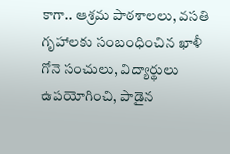కాగా.. ఆశ్రమ పాఠశాలలు, వసతి గృహాలకు సంబంధించిన ఖాళీ గోనె సంచులు, విద్యార్థులు ఉపయోగించి, పాడైన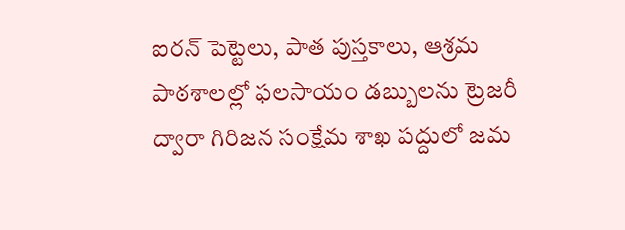ఐరన్‌ పెట్టెలు, పాత పుస్తకాలు, ఆశ్రమ పాఠశాలల్లో ఫలసాయం డబ్బులను ట్రెజరీ ద్వారా గిరిజన సంక్షేమ శాఖ పద్దులో జమ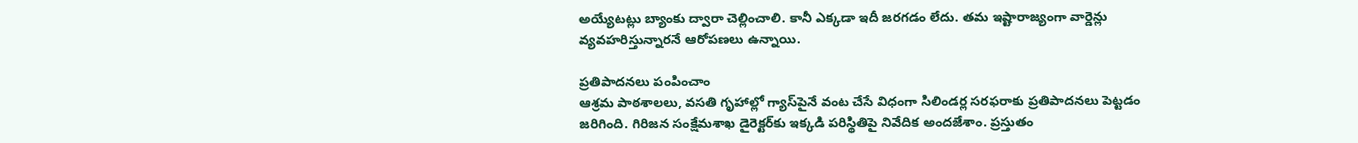అయ్యేటట్లు బ్యాంకు ద్వారా చెల్లించాలి. కానీ ఎక్కడా ఇదీ జరగడం లేదు. తమ ఇష్టారాజ్యంగా వార్డెన్లు వ్యవహరిస్తున్నారనే ఆరోపణలు ఉన్నాయి.

ప్రతిపాదనలు పంపించాం
ఆశ్రమ పాఠశాలలు, వసతి గృహాల్లో గ్యాస్‌పైనే వంట చేసే విధంగా సిలిండర్ల సరఫరాకు ప్రతిపాదనలు పెట్టడం జరిగింది. గిరిజన సంక్షేమశాఖ డైరెక్టర్‌కు ఇక్కడి పరిస్థితిపై నివేదిక అందజేశాం. ప్రస్తుతం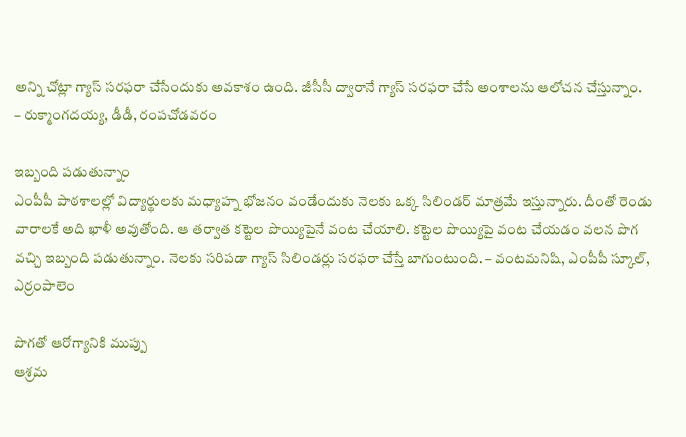అన్ని చోట్లా గ్యాస్‌ సరఫరా చేసేందుకు అవకాశం ఉంది. జీసీసీ ద్వారానే గ్యాస్‌ సరఫరా చేసే అంశాలను ఆలోచన చేస్తున్నాం.
– రుక్మాంగదయ్య, డీడీ, రంపచోడవరం

ఇబ్బంది పడుతున్నాం
ఎంపీపీ పాఠశాలల్లో విద్యార్థులకు మధ్యాహ్న భోజనం వండేందుకు నెలకు ఒక్క సిలిండర్‌ మాత్రమే ఇస్తున్నారు. దీంతో రెండు వారాలకే అది ఖాళీ అవుతోంది. ఆ తర్వాత కట్టెల పొయ్యిపైనే వంట చేయాలి. కట్టెల పొయ్యిపై వంట చేయడం వలన పొగ వచ్చి ఇబ్బంది పడుతున్నాం. నెలకు సరిపడా గ్యాస్‌ సిలిండర్లు సరఫరా చేస్తే బాగుంటుంది. – వంటమనిషి, ఎంపీపీ స్కూల్, ఎర్రంపాలెం

పొగతో ఆరోగ్యానికి ముప్పు
ఆశ్రమ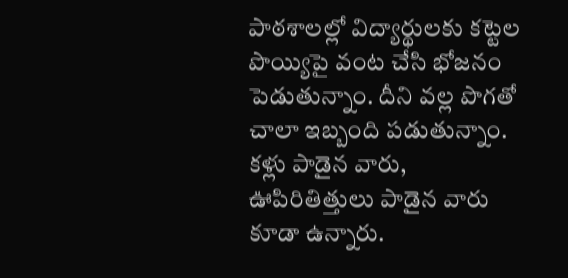పాఠశాలల్లో విద్యార్థులకు కట్టెల పొయ్యిపై వంట చేసి భోజనం పెడుతున్నాం. దీని వల్ల పొగతో చాలా ఇబ్బంది పడుతున్నాం. కళ్లు పాడైన వారు, ఊపిరితిత్తులు పాడైన వారు కూడా ఉన్నారు.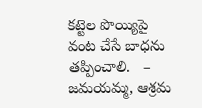కట్టెల పొయ్యిపై వంట చేసే బాధను తప్పించాలి.   – జమయమ్మ, ఆశ్రమ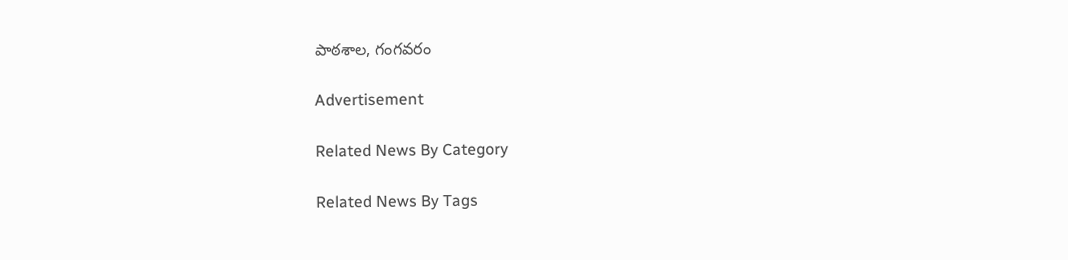పాఠశాల, గంగవరం

Advertisement

Related News By Category

Related News By Tags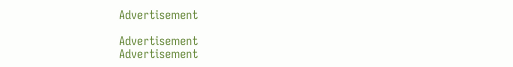Advertisement

Advertisement
Advertisement